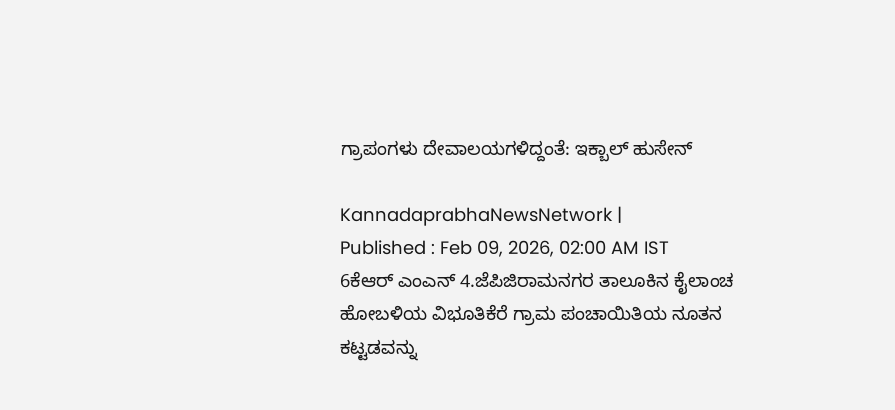ಗ್ರಾಪಂಗಳು ದೇವಾಲಯಗಳಿದ್ದಂತೆ: ಇಕ್ಬಾಲ್‌ ಹುಸೇನ್‌

KannadaprabhaNewsNetwork |
Published : Feb 09, 2026, 02:00 AM IST
6ಕೆಆರ್ ಎಂಎನ್ 4.ಜೆಪಿಜಿರಾಮನಗರ ತಾಲೂಕಿನ ಕೈಲಾಂಚ ಹೋಬಳಿಯ ವಿಭೂತಿಕೆರೆ ಗ್ರಾಮ ಪಂಚಾಯಿತಿಯ ನೂತನ ಕಟ್ಟಡವನ್ನು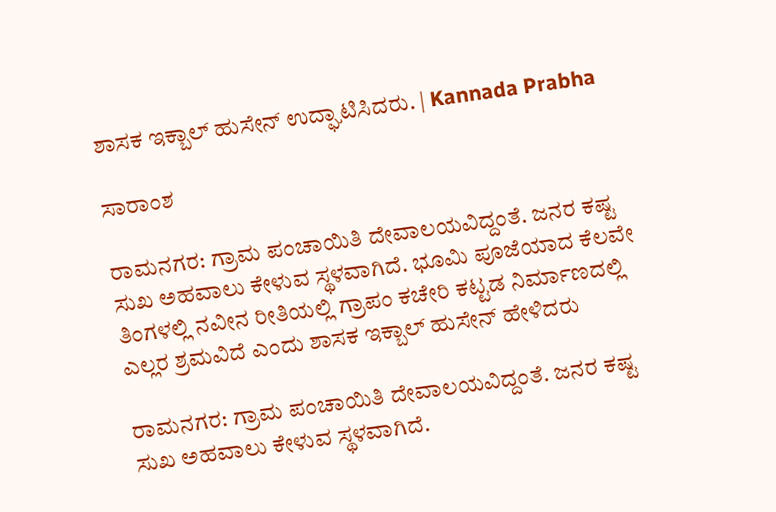ಶಾಸಕ ಇಕ್ಬಾಲ್ ಹುಸೇನ್ ಉದ್ಘಾಟಿಸಿದರು. | Kannada Prabha

ಸಾರಾಂಶ

ರಾಮನಗರ: ಗ್ರಾಮ ಪಂಚಾಯಿತಿ ದೇವಾಲಯವಿದ್ದಂತೆ. ಜನರ ಕಷ್ಟ ಸುಖ ಅಹವಾಲು ಕೇಳುವ ಸ್ಥಳವಾಗಿದೆ. ಭೂಮಿ ಪೂಜೆಯಾದ ಕೆಲವೇ ತಿಂಗಳಲ್ಲಿ ನವೀನ ರೀತಿಯಲ್ಲಿ ಗ್ರಾಪಂ ಕಚೇರಿ ಕಟ್ಟಡ ನಿರ್ಮಾಣದಲ್ಲಿ ಎಲ್ಲರ ಶ್ರಮವಿದೆ ಎಂದು ಶಾಸಕ ಇಕ್ಬಾಲ್ ಹುಸೇನ್ ಹೇಳಿದರು

ರಾಮನಗರ: ಗ್ರಾಮ ಪಂಚಾಯಿತಿ ದೇವಾಲಯವಿದ್ದಂತೆ. ಜನರ ಕಷ್ಟ ಸುಖ ಅಹವಾಲು ಕೇಳುವ ಸ್ಥಳವಾಗಿದೆ.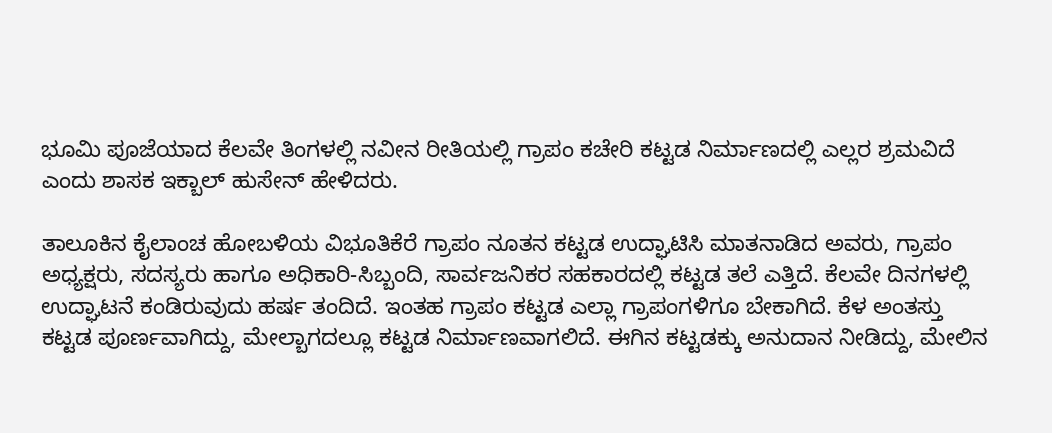ಭೂಮಿ ಪೂಜೆಯಾದ ಕೆಲವೇ ತಿಂಗಳಲ್ಲಿ ನವೀನ ರೀತಿಯಲ್ಲಿ ಗ್ರಾಪಂ ಕಚೇರಿ ಕಟ್ಟಡ ನಿರ್ಮಾಣದಲ್ಲಿ ಎಲ್ಲರ ಶ್ರಮವಿದೆ ಎಂದು ಶಾಸಕ ಇಕ್ಬಾಲ್ ಹುಸೇನ್ ಹೇಳಿದರು.

ತಾಲೂಕಿನ ಕೈಲಾಂಚ ಹೋಬಳಿಯ ವಿಭೂತಿಕೆರೆ ಗ್ರಾಪಂ ನೂತನ ಕಟ್ಟಡ ಉದ್ಘಾಟಿಸಿ ಮಾತನಾಡಿದ ಅವರು, ಗ್ರಾಪಂ ಅಧ್ಯಕ್ಷರು, ಸದಸ್ಯರು ಹಾಗೂ ಅಧಿಕಾರಿ-ಸಿಬ್ಬಂದಿ, ಸಾರ್ವಜನಿಕರ ಸಹಕಾರದಲ್ಲಿ ಕಟ್ಟಡ ತಲೆ ಎತ್ತಿದೆ. ಕೆಲವೇ ದಿನಗಳಲ್ಲಿ ಉದ್ಘಾಟನೆ ಕಂಡಿರುವುದು ಹರ್ಷ ತಂದಿದೆ. ಇಂತಹ ಗ್ರಾಪಂ ಕಟ್ಟಡ ಎಲ್ಲಾ ಗ್ರಾಪಂಗಳಿಗೂ ಬೇಕಾಗಿದೆ. ಕೆಳ ಅಂತಸ್ತು ಕಟ್ಟಡ ಪೂರ್ಣವಾಗಿದ್ದು, ಮೇಲ್ಬಾಗದಲ್ಲೂ ಕಟ್ಟಡ ನಿರ್ಮಾಣವಾಗಲಿದೆ. ಈಗಿನ ಕಟ್ಟಡಕ್ಕು ಅನುದಾನ ನೀಡಿದ್ದು, ಮೇಲಿನ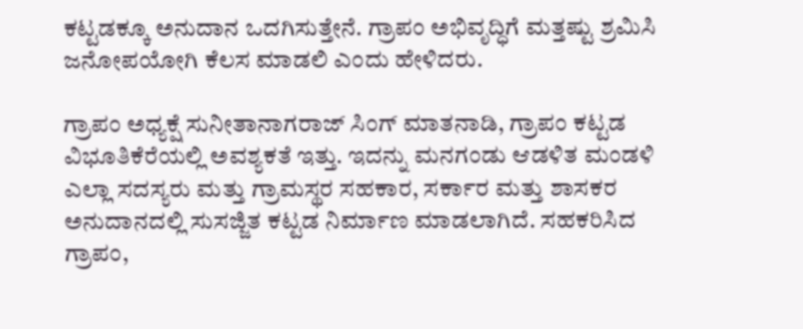ಕಟ್ಟಡಕ್ಕೂ ಅನುದಾನ ಒದಗಿಸುತ್ತೇನೆ. ಗ್ರಾಪಂ ಅಭಿವೃದ್ಧಿಗೆ ಮತ್ತಷ್ಟು ಶ್ರಮಿಸಿ ಜನೋಪಯೋಗಿ ಕೆಲಸ ಮಾಡಲಿ ಎಂದು ಹೇಳಿದರು.

ಗ್ರಾಪಂ ಅಧ್ಯಕ್ಷೆ ಸುನೀತಾನಾಗರಾಜ್ ಸಿಂಗ್ ಮಾತನಾಡಿ, ಗ್ರಾಪಂ ಕಟ್ಟಡ ವಿಭೂತಿಕೆರೆಯಲ್ಲಿ ಅವಶ್ಯಕತೆ ಇತ್ತು. ಇದನ್ನು ಮನಗಂಡು ಆಡಳಿತ ಮಂಡಳಿ ಎಲ್ಲಾ ಸದಸ್ಯರು ಮತ್ತು ಗ್ರಾಮಸ್ಥರ ಸಹಕಾರ, ಸರ್ಕಾರ ಮತ್ತು ಶಾಸಕರ ಅನುದಾನದಲ್ಲಿ ಸುಸಜ್ಜಿತ ಕಟ್ಟಡ ನಿರ್ಮಾಣ ಮಾಡಲಾಗಿದೆ. ಸಹಕರಿಸಿದ ಗ್ರಾಪಂ,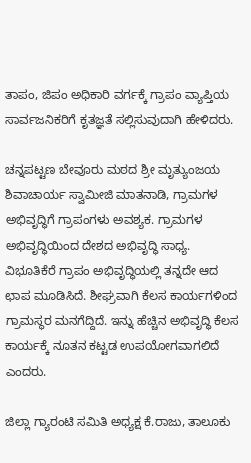ತಾಪಂ, ಜಿಪಂ ಅಧಿಕಾರಿ ವರ್ಗಕ್ಕೆ ಗ್ರಾಪಂ ವ್ಯಾಪ್ತಿಯ ಸಾರ್ವಜನಿಕರಿಗೆ ಕೃತಜ್ಞತೆ ಸಲ್ಲಿಸುವುದಾಗಿ ಹೇಳಿದರು.

ಚನ್ನಪಟ್ಟಣ ಬೇವೂರು ಮಠದ ಶ್ರೀ ಮೃತ್ಯುಂಜಯ ಶಿವಾಚಾರ್ಯ ಸ್ವಾಮೀಜಿ ಮಾತನಾಡಿ, ಗ್ರಾಮಗಳ ಅಭಿವೃದ್ಧಿಗೆ ಗ್ರಾಪಂಗಳು ಅವಶ್ಯಕ. ಗ್ರಾಮಗಳ ಅಭಿವೃದ್ಧಿಯಿಂದ ದೇಶದ ಅಭಿವೃದ್ಧಿ ಸಾಧ್ಯ. ವಿಭೂತಿಕೆರೆ ಗ್ರಾಪಂ ಅಭಿವೃದ್ಧಿಯಲ್ಲಿ ತನ್ನದೇ ಆದ ಛಾಪ ಮೂಡಿಸಿದೆ. ಶೀಘ್ರವಾಗಿ ಕೆಲಸ ಕಾರ್ಯಗಳಿಂದ ಗ್ರಾಮಸ್ಥರ ಮನಗೆದ್ದಿದೆ. ಇನ್ನು ಹೆಚ್ಚಿನ ಅಭಿವೃದ್ಧಿ ಕೆಲಸ ಕಾರ್ಯಕ್ಕೆ ನೂತನ ಕಟ್ಟಡ ಉಪಯೋಗವಾಗಲಿದೆ ಎಂದರು.

ಜಿಲ್ಲಾ ಗ್ಯಾರಂಟಿ ಸಮಿತಿ ಅಧ್ಯಕ್ಷ ಕೆ.ರಾಜು, ತಾಲೂಕು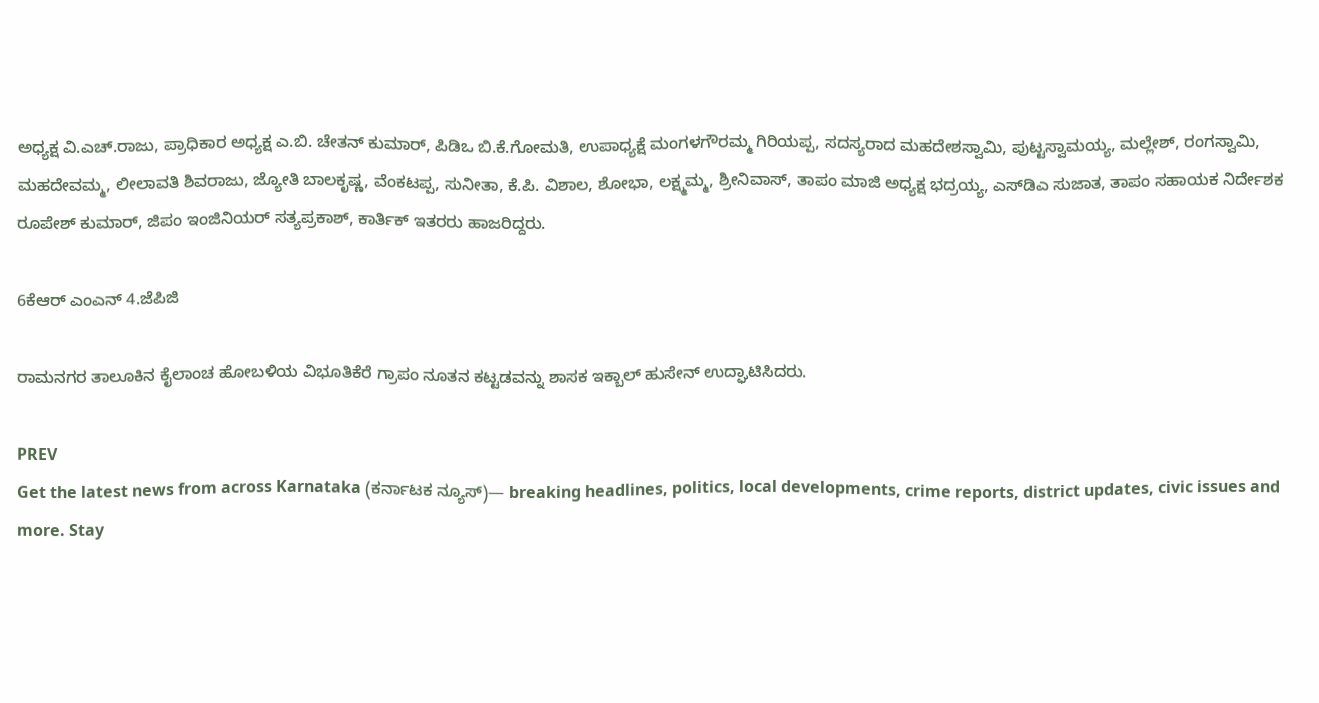ಅಧ್ಯಕ್ಷ ವಿ.ಎಚ್.ರಾಜು, ಪ್ರಾಧಿಕಾರ ಅಧ್ಯಕ್ಷ ಎ.ಬಿ. ಚೇತನ್ ಕುಮಾರ್, ಪಿಡಿಒ ಬಿ.ಕೆ.ಗೋಮತಿ, ಉಪಾಧ್ಯಕ್ಷೆ ಮಂಗಳಗೌರಮ್ಮ ಗಿರಿಯಪ್ಪ, ಸದಸ್ಯರಾದ ಮಹದೇಶಸ್ವಾಮಿ, ಪುಟ್ಟಸ್ವಾಮಯ್ಯ, ಮಲ್ಲೇಶ್, ರಂಗಸ್ವಾಮಿ, ಮಹದೇವಮ್ಮ, ಲೀಲಾವತಿ ಶಿವರಾಜು, ಜ್ಯೋತಿ ಬಾಲಕೃಷ್ಣ, ವೆಂಕಟಪ್ಪ, ಸುನೀತಾ, ಕೆ.ಪಿ. ವಿಶಾಲ, ಶೋಭಾ, ಲಕ್ಷ್ಮಮ್ಮ, ಶ್ರೀನಿವಾಸ್, ತಾಪಂ ಮಾಜಿ ಅಧ್ಯಕ್ಷ ಭದ್ರಯ್ಯ, ಎಸ್‌ಡಿಎ ಸುಜಾತ, ತಾಪಂ ಸಹಾಯಕ ನಿರ್ದೇಶಕ ರೂಪೇಶ್ ಕುಮಾರ್, ಜಿಪಂ ಇಂಜಿನಿಯರ್ ಸತ್ಯಪ್ರಕಾಶ್, ಕಾರ್ತಿಕ್ ಇತರರು ಹಾಜರಿದ್ದರು.

6ಕೆಆರ್ ಎಂಎನ್ 4.ಜೆಪಿಜಿ

ರಾಮನಗರ ತಾಲೂಕಿನ ಕೈಲಾಂಚ ಹೋಬಳಿಯ ವಿಭೂತಿಕೆರೆ ಗ್ರಾಪಂ ನೂತನ ಕಟ್ಟಡವನ್ನು ಶಾಸಕ ಇಕ್ಬಾಲ್ ಹುಸೇನ್ ಉದ್ಘಾಟಿಸಿದರು.

PREV
Get the latest news from across Karnataka (ಕರ್ನಾಟಕ ನ್ಯೂಸ್)— breaking headlines, politics, local developments, crime reports, district updates, civic issues and more. Stay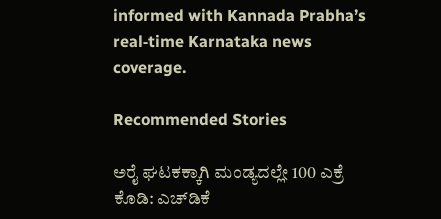informed with Kannada Prabha’s real‑time Karnataka news coverage.

Recommended Stories

ಅರೈ ಘಟಕಕ್ಕಾಗಿ ಮಂಡ್ಯದಲ್ಲೇ 100 ಎಕ್ರೆ ಕೊಡಿ: ಎಚ್‌ಡಿಕೆ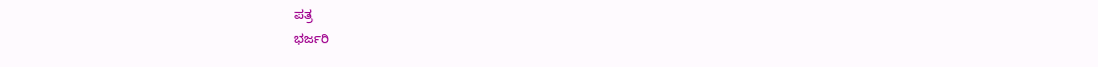ಪತ್ರ
ಭರ್ಜರಿ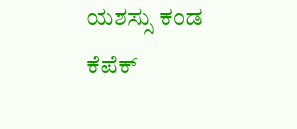ಯಶಸ್ಸು ಕಂಡ ಕೆಪೆಕ್‌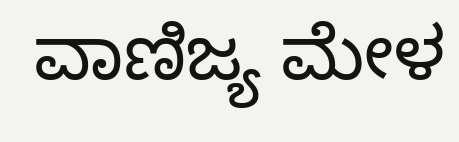ವಾಣಿಜ್ಯ ಮೇಳ